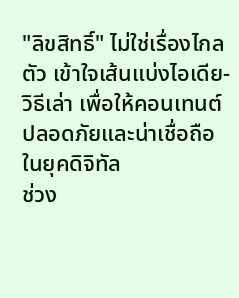"ลิขสิทธิ์" ไม่ใช่เรื่องไกลตัว เข้าใจเส้นแบ่งไอเดีย-วิธีเล่า เพื่อให้คอนเทนต์ปลอดภัยและน่าเชื่อถือในยุคดิจิทัล
ช่วง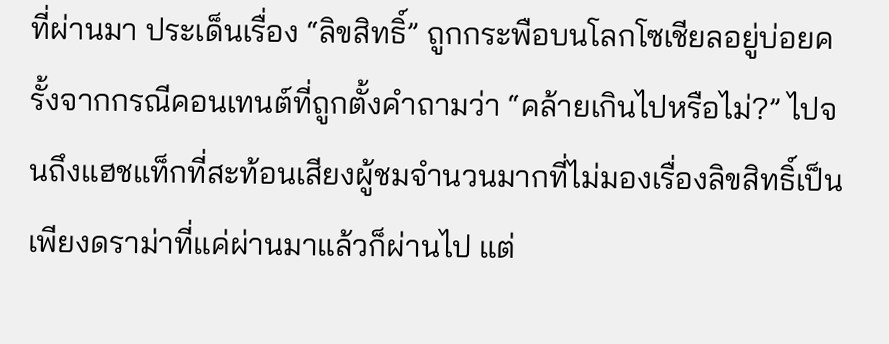ที่ผ่านมา ประเด็นเรื่อง “ลิขสิทธิ์” ถูกกระพือบนโลกโซเชียลอยู่บ่อยครั้งจากกรณีคอนเทนต์ที่ถูกตั้งคำถามว่า “คล้ายเกินไปหรือไม่?” ไปจนถึงแฮชแท็กที่สะท้อนเสียงผู้ชมจำนวนมากที่ไม่มองเรื่องลิขสิทธิ์เป็นเพียงดราม่าที่แค่ผ่านมาแล้วก็ผ่านไป แต่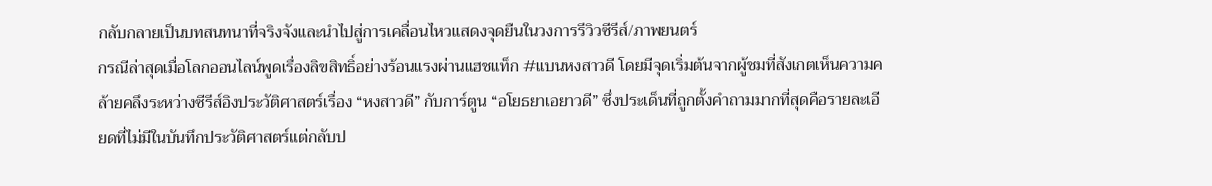กลับกลายเป็นบทสนทนาที่จริงจังและนำไปสู่การเคลื่อนไหวแสดงจุดยืนในวงการรีวิวซีรีส์/ภาพยนตร์
กรณีล่าสุดเมื่อโลกออนไลน์พูดเรื่องลิขสิทธิ์อย่างร้อนแรงผ่านแฮชแท็ก #แบนหงสาวดี โดยมีจุดเริ่มต้นจากผู้ชมที่สังเกตเห็นความคล้ายคลึงระหว่างซีรีส์อิงประวัติศาสตร์เรื่อง “หงสาวดี” กับการ์ตูน “อโยธยาเอยาวดี” ซึ่งประเด็นที่ถูกตั้งคำถามมากที่สุดคือรายละเอียดที่ไม่มีในบันทึกประวัติศาสตร์แต่กลับป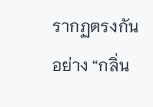รากฏตรงกัน อย่าง “กลิ่น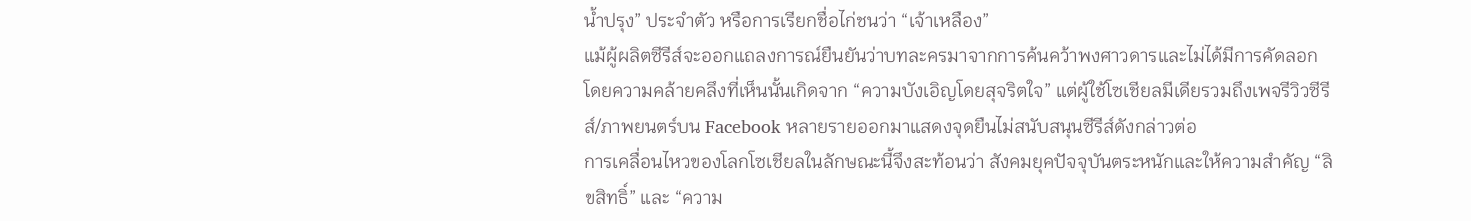น้ำปรุง” ประจำตัว หรือการเรียกชื่อไก่ชนว่า “เจ้าเหลือง”
แม้ผู้ผลิตซีรีส์จะออกแถลงการณ์ยืนยันว่าบทละครมาจากการค้นคว้าพงศาวดารและไม่ได้มีการคัดลอก โดยความคล้ายคลึงที่เห็นนั้นเกิดจาก “ความบังเอิญโดยสุจริตใจ” แต่ผู้ใช้โซเชียลมีเดียรวมถึงเพจรีวิวซีรีส์/ภาพยนตร์บน Facebook หลายรายออกมาแสดงจุดยืนไม่สนับสนุนซีรีส์ดังกล่าวต่อ
การเคลื่อนไหวของโลกโซเชียลในลักษณะนี้จึงสะท้อนว่า สังคมยุคปัจจุบันตระหนักและให้ความสำคัญ “ลิขสิทธิ์” และ “ความ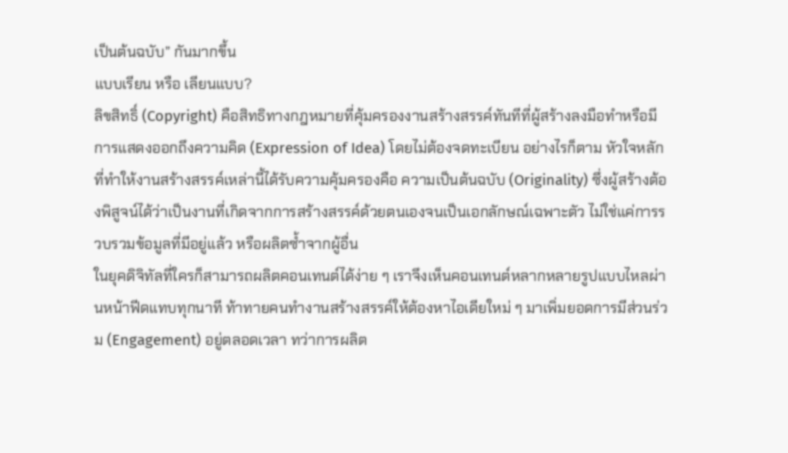เป็นต้นฉบับ” กันมากขึ้น
แบบเรียน หรือ เลียนแบบ?
ลิขสิทธิ์ (Copyright) คือสิทธิทางกฎหมายที่คุ้มครองงานสร้างสรรค์ทันทีที่ผู้สร้างลงมือทำหรือมีการแสดงออกถึงความคิด (Expression of Idea) โดยไม่ต้องจดทะเบียน อย่างไรก็ตาม หัวใจหลักที่ทำให้งานสร้างสรรค์เหล่านี้ได้รับความคุ้มครองคือ ความเป็นต้นฉบับ (Originality) ซึ่งผู้สร้างต้องพิสูจน์ได้ว่าเป็นงานที่เกิดจากการสร้างสรรค์ด้วยตนเองจนเป็นเอกลักษณ์เฉพาะตัว ไม่ใช่แค่การรวบรวมข้อมูลที่มีอยู่แล้ว หรือผลิตซ้ำจากผู้อื่น
ในยุคดิจิทัลที่ใครก็สามารถผลิตคอนเทนต์ได้ง่าย ๆ เราจึงเห็นคอนเทนต์หลากหลายรูปแบบไหลผ่านหน้าฟีดแทบทุกนาที ท้าทายคนทำงานสร้างสรรค์ให้ต้องหาไอเดียใหม่ ๆ มาเพิ่มยอดการมีส่วนร่วม (Engagement) อยู่ตลอดเวลา ทว่าการผลิต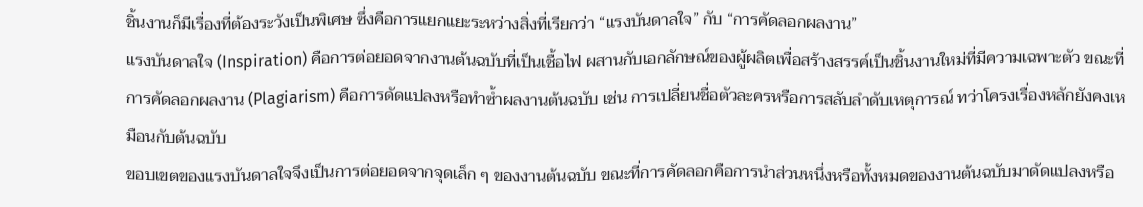ชิ้นงานก็มีเรื่องที่ต้องระวังเป็นพิเศษ ซึ่งคือการแยกแยะระหว่างสิ่งที่เรียกว่า “แรงบันดาลใจ” กับ “การคัดลอกผลงาน”
แรงบันดาลใจ (Inspiration) คือการต่อยอดจากงานต้นฉบับที่เป็นเชื้อไฟ ผสานกับเอกลักษณ์ของผู้ผลิตเพื่อสร้างสรรค์เป็นชิ้นงานใหม่ที่มีความเฉพาะตัว ขณะที่การคัดลอกผลงาน (Plagiarism) คือการดัดแปลงหรือทำซ้ำผลงานต้นฉบับ เช่น การเปลี่ยนชื่อตัวละครหรือการสลับลำดับเหตุการณ์ ทว่าโครงเรื่องหลักยังคงเหมือนกับต้นฉบับ
ขอบเขตของแรงบันดาลใจจึงเป็นการต่อยอดจากจุดเล็ก ๆ ของงานต้นฉบับ ขณะที่การคัดลอกคือการนำส่วนหนึ่งหรือทั้งหมดของงานต้นฉบับมาดัดแปลงหรือ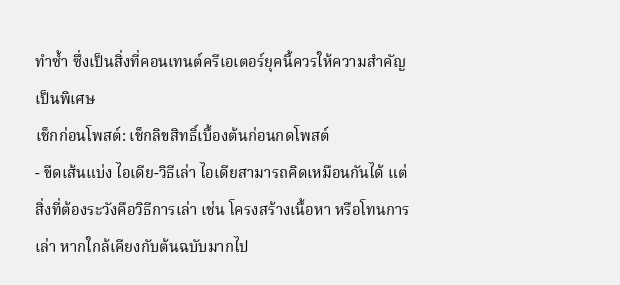ทำซ้ำ ซึ่งเป็นสิ่งที่คอนเทนต์ครีเอเตอร์ยุคนี้ควรให้ความสำคัญเป็นพิเศษ
เช็กก่อนโพสต์: เช็กลิขสิทธิ์เบื้องต้นก่อนกดโพสต์
- ขีดเส้นแบ่ง ไอเดีย-วิธีเล่า ไอเดียสามารถคิดเหมือนกันได้ แต่สิ่งที่ต้องระวังคือวิธีการเล่า เช่น โครงสร้างเนื้อหา หรือโทนการเล่า หากใกล้เคียงกับต้นฉบับมากไป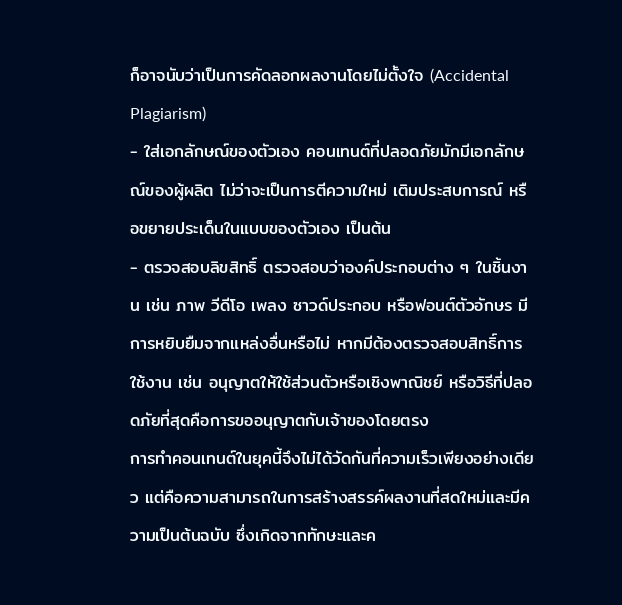ก็อาจนับว่าเป็นการคัดลอกผลงานโดยไม่ตั้งใจ (Accidental Plagiarism)
- ใส่เอกลักษณ์ของตัวเอง คอนเทนต์ที่ปลอดภัยมักมีเอกลักษณ์ของผู้ผลิต ไม่ว่าจะเป็นการตีความใหม่ เติมประสบการณ์ หรือขยายประเด็นในแบบของตัวเอง เป็นต้น
- ตรวจสอบลิขสิทธิ์ ตรวจสอบว่าองค์ประกอบต่าง ๆ ในชิ้นงาน เช่น ภาพ วีดีโอ เพลง ซาวด์ประกอบ หรือฟอนต์ตัวอักษร มีการหยิบยืมจากแหล่งอื่นหรือไม่ หากมีต้องตรวจสอบสิทธิ์การใช้งาน เช่น อนุญาตให้ใช้ส่วนตัวหรือเชิงพาณิชย์ หรือวิธีที่ปลอดภัยที่สุดคือการขออนุญาตกับเจ้าของโดยตรง
การทำคอนเทนต์ในยุคนี้จึงไม่ได้วัดกันที่ความเร็วเพียงอย่างเดียว แต่คือความสามารถในการสร้างสรรค์ผลงานที่สดใหม่และมีความเป็นต้นฉบับ ซึ่งเกิดจากทักษะและค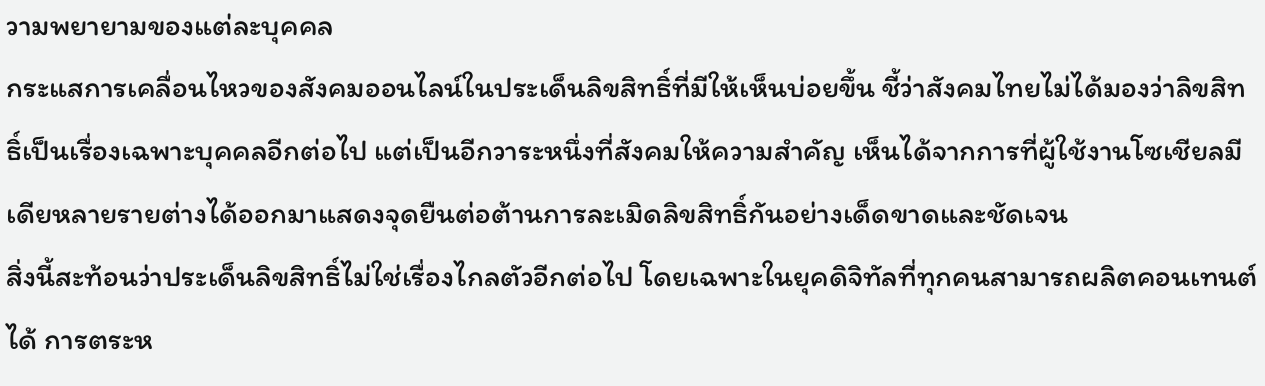วามพยายามของแต่ละบุคคล
กระแสการเคลื่อนไหวของสังคมออนไลน์ในประเด็นลิขสิทธิ์ที่มีให้เห็นบ่อยขึ้น ชี้ว่าสังคมไทยไม่ได้มองว่าลิขสิทธิ์เป็นเรื่องเฉพาะบุคคลอีกต่อไป แต่เป็นอีกวาระหนึ่งที่สังคมให้ความสำคัญ เห็นได้จากการที่ผู้ใช้งานโซเชียลมีเดียหลายรายต่างได้ออกมาแสดงจุดยืนต่อต้านการละเมิดลิขสิทธิ์กันอย่างเด็ดขาดและชัดเจน
สิ่งนี้สะท้อนว่าประเด็นลิขสิทธิ์ไม่ใช่เรื่องไกลตัวอีกต่อไป โดยเฉพาะในยุคดิจิทัลที่ทุกคนสามารถผลิตคอนเทนต์ได้ การตระห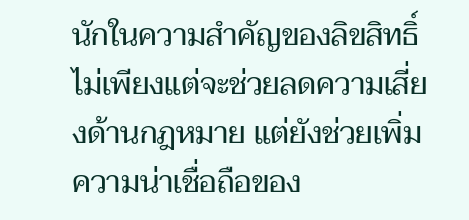นักในความสำคัญของลิขสิทธิ์ไม่เพียงแต่จะช่วยลดความเสี่ยงด้านกฎหมาย แต่ยังช่วยเพิ่มความน่าเชื่อถือของ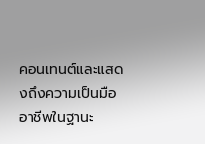คอนเทนต์และแสดงถึงความเป็นมืออาชีพในฐานะ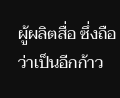ผู้ผลิตสื่อ ซึ่งถือว่าเป็นอีกก้าว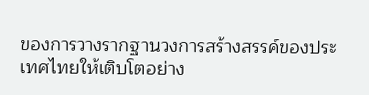ของการวางรากฐานวงการสร้างสรรค์ของประเทศไทยให้เติบโตอย่าง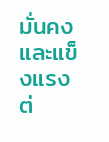มั่นคงและแข็งแรงต่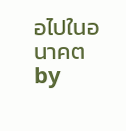อไปในอนาคต
by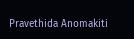Pravethida Anomakiti